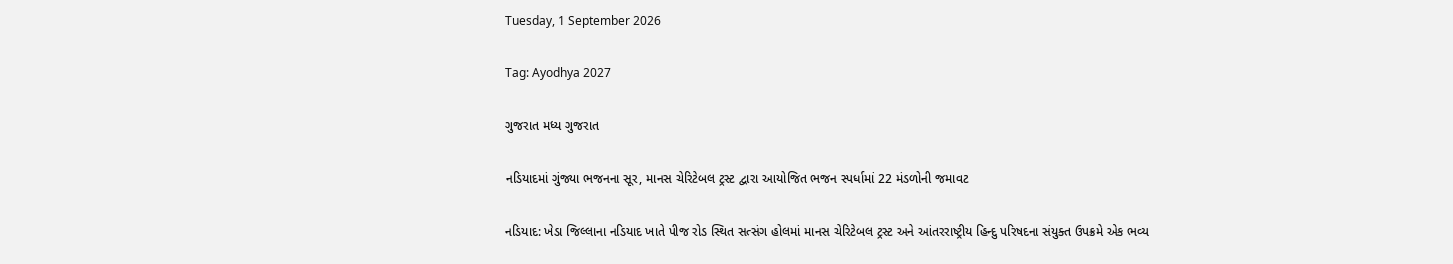Tuesday, 1 September 2026

Tag: Ayodhya 2027

ગુજરાત મધ્ય ગુજરાત

નડિયાદમાં ગુંજ્યા ભજનના સૂર, માનસ ચેરિટેબલ ટ્રસ્ટ દ્વારા આયોજિત ભજન સ્પર્ધામાં 22 મંડળોની જમાવટ

નડિયાદ: ખેડા જિલ્લાના નડિયાદ ખાતે પીજ રોડ સ્થિત સત્સંગ હોલમાં માનસ ચેરિટેબલ ટ્રસ્ટ અને આંતરરાષ્ટ્રીય હિન્દુ પરિષદના સંયુક્ત ઉપક્રમે એક ભવ્ય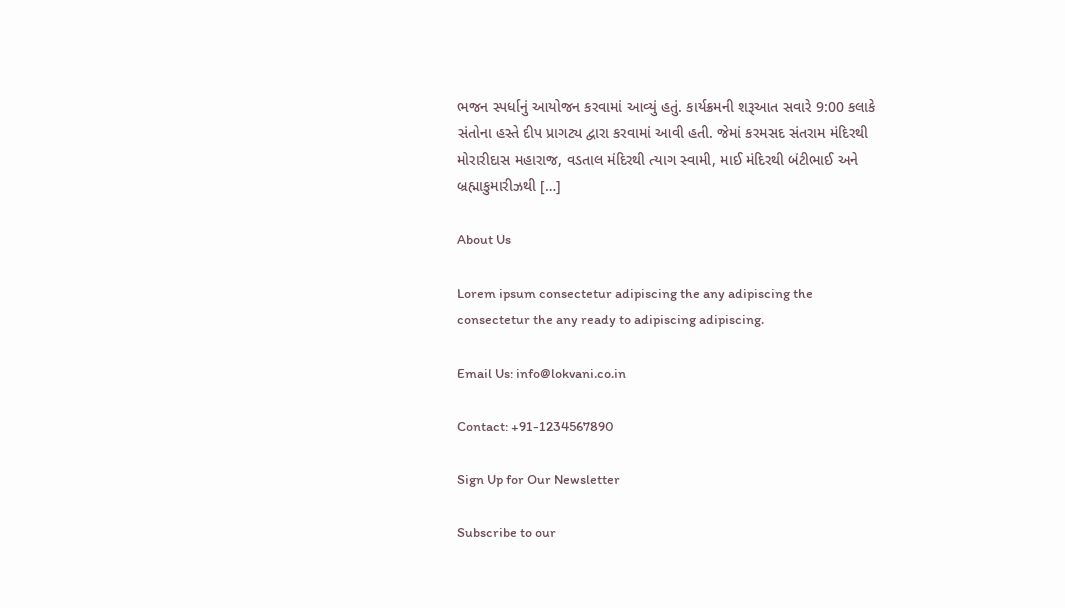ભજન સ્પર્ધાનું આયોજન કરવામાં આવ્યું હતું. કાર્યક્રમની શરૂઆત સવારે 9:00 કલાકે સંતોના હસ્તે દીપ પ્રાગટ્ય દ્વારા કરવામાં આવી હતી. જેમાં કરમસદ સંતરામ મંદિરથી મોરારીદાસ મહારાજ, વડતાલ મંદિરથી ત્યાગ સ્વામી, માઈ મંદિરથી બંટીભાઈ અને બ્રહ્માકુમારીઝથી […]

About Us

Lorem ipsum consectetur adipiscing the any adipiscing the consectetur the any ready to adipiscing adipiscing.

Email Us: info@lokvani.co.in

Contact: +91-1234567890

Sign Up for Our Newsletter

Subscribe to our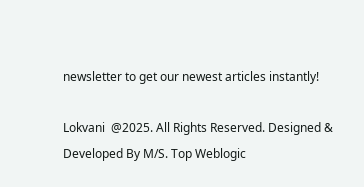newsletter to get our newest articles instantly!

Lokvani  @2025. All Rights Reserved. Designed & Developed By M/S. Top Weblogic